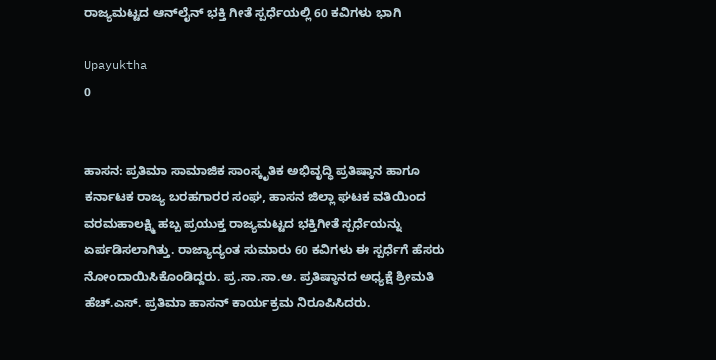ರಾಜ್ಯಮಟ್ಟದ ಆನ್‌ಲೈನ್ ಭಕ್ತಿ ಗೀತೆ ಸ್ಪರ್ಧೆಯಲ್ಲಿ 60 ಕವಿಗಳು ಭಾಗಿ

Upayuktha
0


ಹಾಸನ: ಪ್ರತಿಮಾ ಸಾಮಾಜಿಕ ಸಾಂಸ್ಕೃತಿಕ ಅಭಿವೃದ್ಧಿ ಪ್ರತಿಷ್ಠಾನ ಹಾಗೂ ಕರ್ನಾಟಕ ರಾಜ್ಯ ಬರಹಗಾರರ ಸಂಘ, ಹಾಸನ ಜಿಲ್ಲಾ ಘಟಕ ವತಿಯಿಂದ ವರಮಹಾಲಕ್ಷ್ಮಿ ಹಬ್ಬ ಪ್ರಯುಕ್ತ ರಾಜ್ಯಮಟ್ಟದ ಭಕ್ತಿಗೀತೆ ಸ್ಪರ್ಧೆಯನ್ನು ಏರ್ಪಡಿಸಲಾಗಿತ್ತು. ರಾಜ್ಯಾದ್ಯಂತ ಸುಮಾರು 60 ಕವಿಗಳು ಈ ಸ್ಪರ್ಧೆಗೆ ಹೆಸರು ನೋಂದಾಯಿಸಿಕೊಂಡಿದ್ದರು. ಪ್ರ.ಸಾ.ಸಾ.ಅ. ಪ್ರತಿಷ್ಠಾನದ ಅಧ್ಯಕ್ಷೆ ಶ್ರೀಮತಿ ಹೆಚ್.ಎಸ್. ಪ್ರತಿಮಾ ಹಾಸನ್ ಕಾರ್ಯಕ್ರಮ ನಿರೂಪಿಸಿದರು.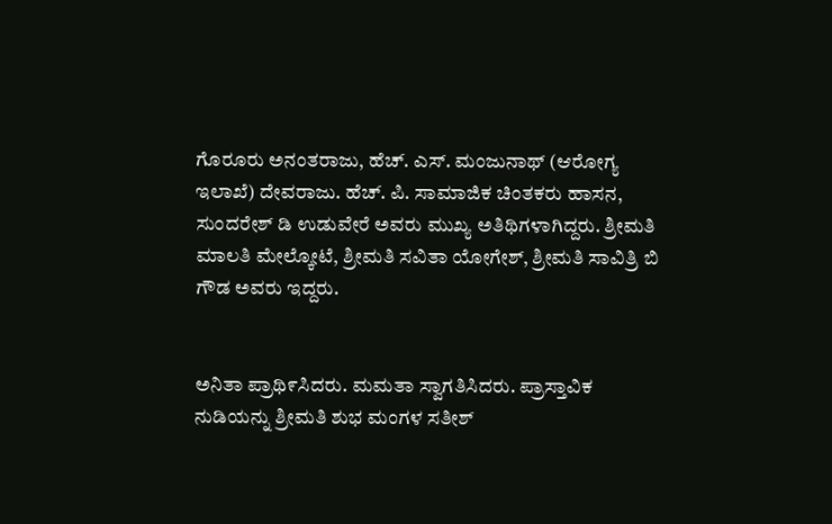ಗೊರೂರು ಅನಂತರಾಜು, ಹೆಚ್. ಎಸ್. ಮಂಜುನಾಥ್ (ಆರೋಗ್ಯ ಇಲಾಖೆ) ದೇವರಾಜು. ಹೆಚ್. ಪಿ. ಸಾಮಾಜಿಕ ಚಿಂತಕರು ಹಾಸನ, ಸುಂದರೇಶ್ ಡಿ ಉಡುವೇರೆ ಅವರು ಮುಖ್ಯ ಅತಿಥಿಗಳಾಗಿದ್ದರು. ಶ್ರೀಮತಿ ಮಾಲತಿ ಮೇಲ್ಕೋಟೆ, ಶ್ರೀಮತಿ ಸವಿತಾ ಯೋಗೇಶ್, ಶ್ರೀಮತಿ ಸಾವಿತ್ರಿ ಬಿ ಗೌಡ ಅವರು ಇದ್ದರು.


ಅನಿತಾ ಪ್ರಾಥಿ೯ಸಿದರು. ಮಮತಾ ಸ್ವಾಗತಿಸಿದರು. ಪ್ರಾಸ್ತಾವಿಕ ನುಡಿಯನ್ನು ಶ್ರೀಮತಿ ಶುಭ ಮಂಗಳ ಸತೀಶ್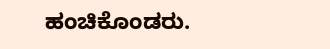ಹಂಚಿಕೊಂಡರು.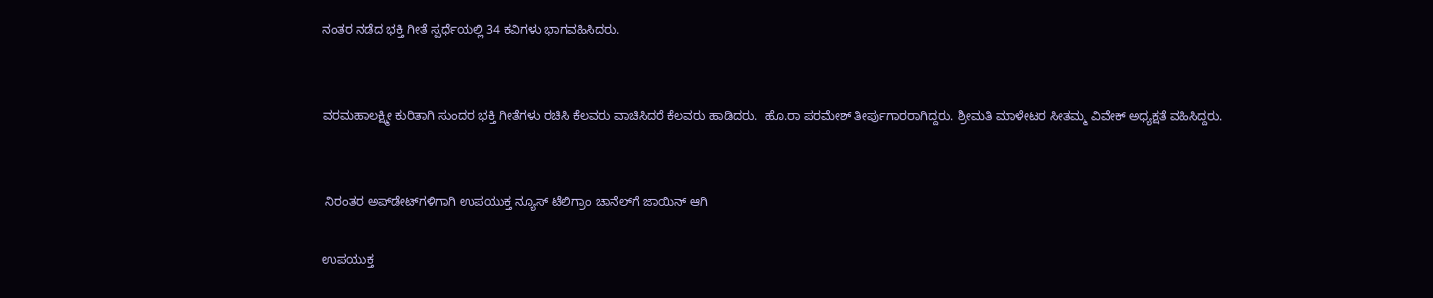ನಂತರ ನಡೆದ ಭಕ್ತಿ ಗೀತೆ ಸ್ಪರ್ಧೆಯಲ್ಲಿ 34 ಕವಿಗಳು ಭಾಗವಹಿಸಿದರು.


ವರಮಹಾಲಕ್ಷ್ಮೀ ಕುರಿತಾಗಿ ಸುಂದರ ಭಕ್ತಿ ಗೀತೆಗಳು ರಚಿಸಿ ಕೆಲವರು ವಾಚಿಸಿದರೆ ಕೆಲವರು ಹಾಡಿದರು.  ಹೊ.ರಾ ಪರಮೇಶ್ ತೀರ್ಪುಗಾರರಾಗಿದ್ದರು. ಶ್ರೀಮತಿ ಮಾಳೇಟರ ಸೀತಮ್ಮ ವಿವೇಕ್ ಅಧ್ಯಕ್ಷತೆ ವಹಿಸಿದ್ದರು.


 ನಿರಂತರ ಅಪ್‌ಡೇಟ್‌ಗಳಿಗಾಗಿ ಉಪಯುಕ್ತ ನ್ಯೂಸ್‌ ಟೆಲಿಗ್ರಾಂ ಚಾನೆಲ್‌ಗೆ ಜಾಯಿನ್‌ ಆಗಿ

ಉಪಯುಕ್ತ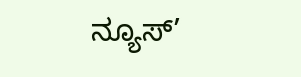ನ್ಯೂಸ್‌’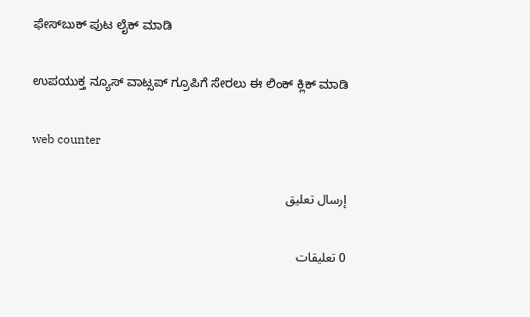ಫೇಸ್‌ಬುಕ್ ಪುಟ ಲೈಕ್ ಮಾಡಿ

ಉಪಯುಕ್ತ ನ್ಯೂಸ್‌ ವಾಟ್ಸಪ್‌ ಗ್ರೂಪಿಗೆ ಸೇರಲು ಈ ಲಿಂಕ್ ಕ್ಲಿಕ್ ಮಾಡಿ

web counter

إرسال تعليق

0 تعليقات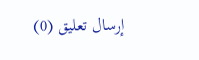إرسال تعليق (0)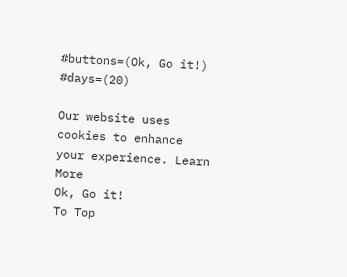#buttons=(Ok, Go it!) #days=(20)

Our website uses cookies to enhance your experience. Learn More
Ok, Go it!
To Top